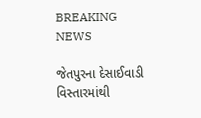BREAKING NEWS

જેતપુરના દેસાઈવાડી વિસ્તારમાંથી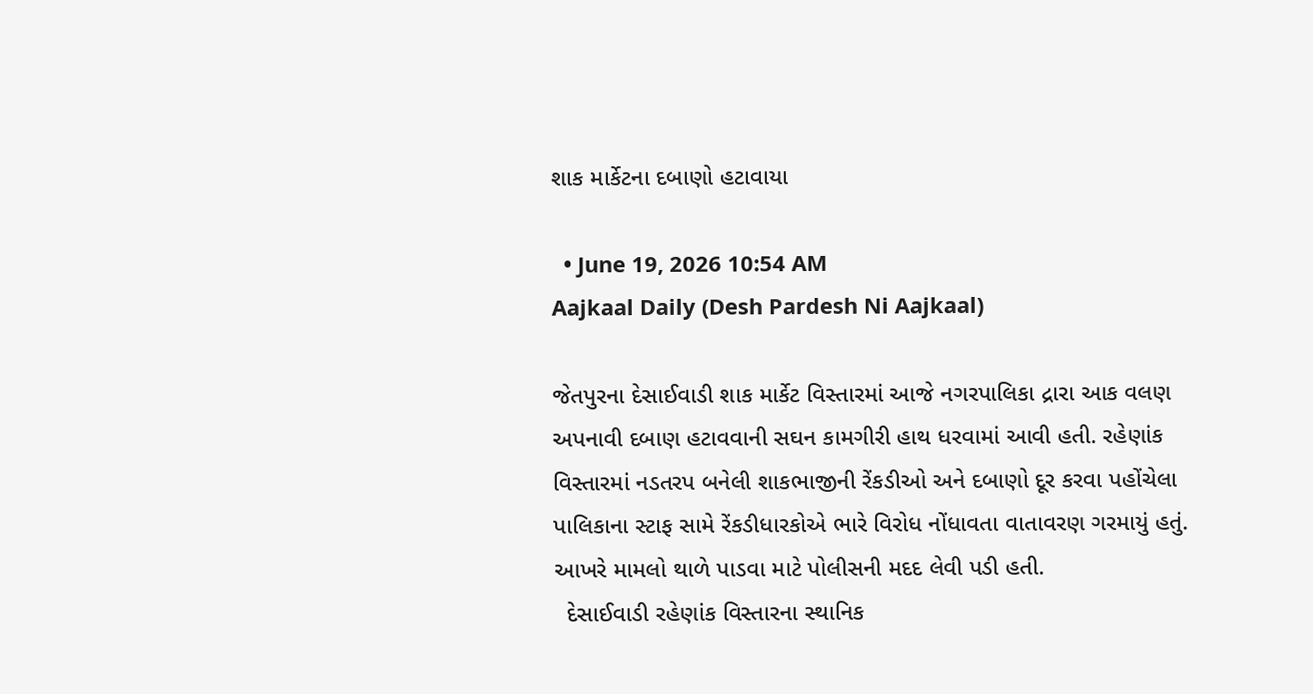શાક માર્કેટના દબાણો હટાવાયા

  • June 19, 2026 10:54 AM
Aajkaal Daily (Desh Pardesh Ni Aajkaal)

જેતપુરના દેસાઈવાડી શાક માર્કેટ વિસ્તારમાં આજે નગરપાલિકા દ્રારા આક વલણ અપનાવી દબાણ હટાવવાની સઘન કામગીરી હાથ ધરવામાં આવી હતી. રહેણાંક વિસ્તારમાં નડતરપ બનેલી શાકભાજીની રેંકડીઓ અને દબાણો દૂર કરવા પહોંચેલા પાલિકાના સ્ટાફ સામે રેંકડીધારકોએ ભારે વિરોધ નોંધાવતા વાતાવરણ ગરમાયું હતું. આખરે મામલો થાળે પાડવા માટે પોલીસની મદદ લેવી પડી હતી.
  દેસાઈવાડી રહેણાંક વિસ્તારના સ્થાનિક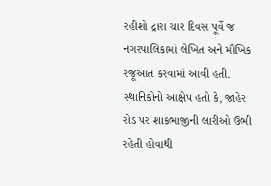રહીશો દ્રારા ચાર દિવસ પૂર્વે જ નગરપાલિકામાં લેખિત અને મૌખિક રજૂઆત કરવામાં આવી હતી. સ્થાનિકોનો આક્ષેપ હતો કે, જાહેર રોડ પર શાકભાજીની લારીઓ ઉભી રહેતી હોવાથી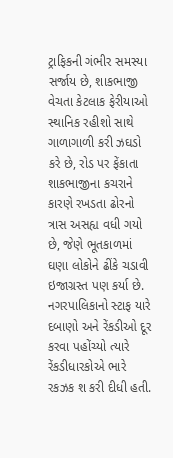ટ્રાફિકની ગંભીર સમસ્યા સર્જાય છે, શાકભાજી વેચતા કેટલાક ફેરીયાઓ સ્થાનિક રહીશો સાથે ગાળાગાળી કરી ઝઘડો કરે છે, રોડ પર ફેંકાતા શાકભાજીના કચરાને કારણે રખડતા ઢોરનો ત્રાસ અસહ્ય વધી ગયો છે, જેણે ભૂતકાળમાં ઘણા લોકોને ઢીંકે ચડાવી ઇજાગ્રસ્ત પણ કર્યા છે.
નગરપાલિકાનો સ્ટાફ યારે દબાણો અને રેંકડીઓ દૂર કરવા પહોંચ્યો ત્યારે રેંકડીધારકોએ ભારે રકઝક શ કરી દીધી હતી.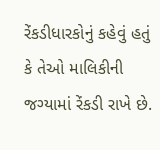રેંકડીધારકોનું કહેવું હતું કે તેઓ માલિકીની જગ્યામાં રેંકડી રાખે છે.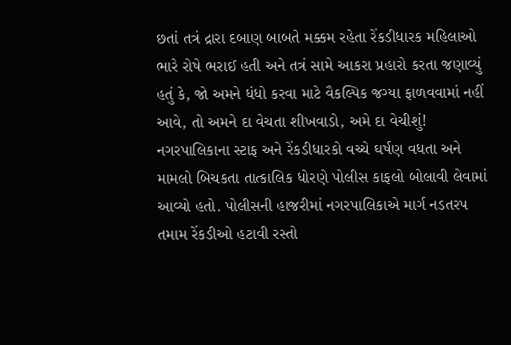છતાં તત્રં દ્રારા દબાણ બાબતે મક્કમ રહેતા રેંકડીધારક મહિલાઓ ભારે રોષે ભરાઈ હતી અને તત્રં સામે આકરા પ્રહારો કરતા જણાવ્યું હતું કે, જો અમને ધંધો કરવા માટે વૈકલ્પિક જગ્યા ફાળવવામાં નહીં આવે, તો અમને દા વેચતા શીખવાડો, અમે દા વેચીશું!
નગરપાલિકાના સ્ટાફ અને રેંકડીધારકો વચ્ચે ઘર્ષણ વધતા અને મામલો બિચકતા તાત્કાલિક ધોરણે પોલીસ કાફલો બોલાવી લેવામાં આવ્યો હતો. પોલીસની હાજરીમાં નગરપાલિકાએ માર્ગ નડતરપ તમામ રેંકડીઓ હટાવી રસ્તો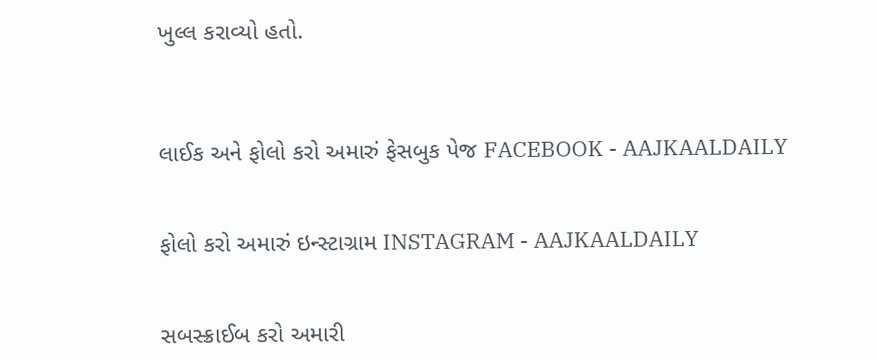ખુલ્લ કરાવ્યો હતો.



લાઈક અને ફોલો કરો અમારું ફેસબુક પેજ FACEBOOK - AAJKAALDAILY


ફોલો કરો અમારું ઇન્સ્ટાગ્રામ INSTAGRAM - AAJKAALDAILY


સબસ્ક્રાઈબ કરો અમારી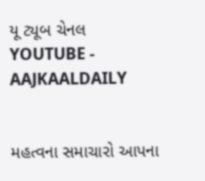યૂ ટ્યૂબ ચેનલ YOUTUBE - AAJKAALDAILY


મહત્વના સમાચારો આપના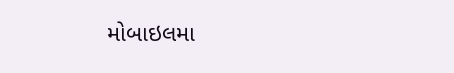મોબાઇલમા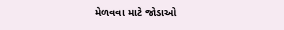મેળવવા માટે જોડાઓ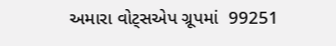અમારા વોટ્સએપ ગ્રૂપમાં  99251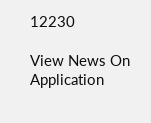12230

View News On Application